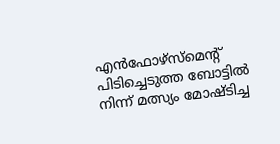എന്‍ഫോഴ്സ്മെന്റ് പിടിച്ചെടുത്ത ബോട്ടില്‍ നിന്ന് മത്സ്യം മോഷ്ടിച്ച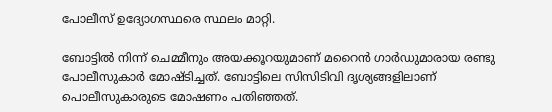പോലീസ് ഉദ്യോഗസ്ഥ‌രെ സ്ഥലം മാറ്റി.

ബോട്ടില്‍ നിന്ന് ചെമ്മീനും അയക്കൂറയുമാണ് മറൈന്‍ ഗാര്‍ഡുമാരായ രണ്ടു പോലീസുകാര്‍ മോഷ്ടിച്ചത്. ബോട്ടിലെ സിസിടിവി ദൃശ്യങ്ങളിലാണ് പൊലീസുകാരുടെ മോഷണം പതിഞ്ഞത്.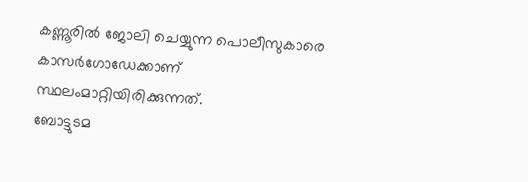കണ്ണൂരില്‍ ജോലി ചെയ്യുന്ന പൊലീസുകാരെ കാസര്‍ഗോഡേക്കാണ് സ്ഥലംമാറ്റിയിരിക്കുന്നത്.
ബോട്ടുടമ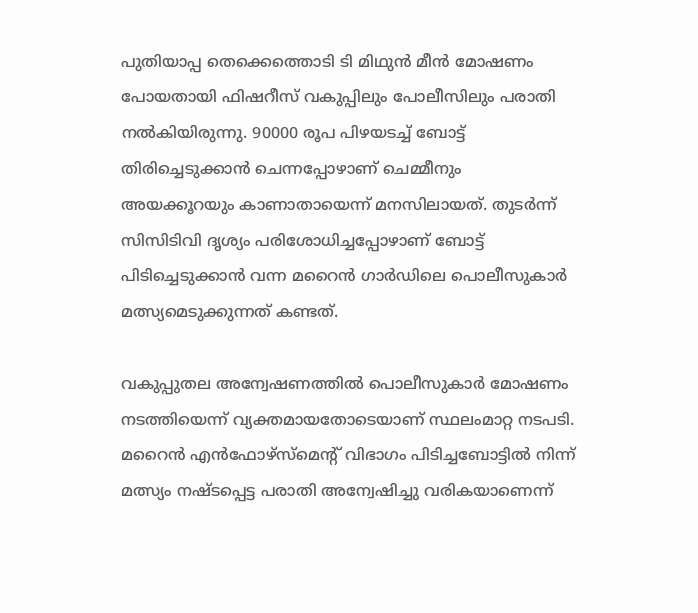പുതിയാപ്പ തെക്കെത്തൊടി ടി മിഥുന്‍ മീന്‍ മോഷണം പോയതായി ഫിഷറീസ് വകുപ്പിലും പോലീസിലും പരാതി നല്‍കിയിരുന്നു. 90000 രൂപ പിഴയടച്ച്‌ ബോട്ട് തിരിച്ചെടുക്കാന്‍ ചെന്നപ്പോഴാണ് ചെമ്മീനും അയക്കൂറയും കാണാതായെന്ന് മനസിലായത്. തുടര്‍ന്ന് സിസിടിവി ദൃശ്യം പരിശോധിച്ചപ്പോഴാണ് ബോട്ട് പിടിച്ചെടുക്കാന്‍ വന്ന മറൈന്‍ ഗാര്‍ഡിലെ പൊലീസുകാര്‍ മത്സ്യമെടുക്കുന്നത് കണ്ടത്.

വകുപ്പുതല അന്വേഷണത്തില്‍ പൊലീസുകാര്‍ മോഷണം നടത്തിയെന്ന് വ്യക്തമായതോടെയാണ് സ്ഥലംമാറ്റ നടപടി. മറൈന്‍ എന്‍ഫോഴ്സ്മെന്റ് വിഭാഗം പിടിച്ചബോട്ടില്‍ നിന്ന് മത്സ്യം നഷ്ടപ്പെട്ട പരാതി അന്വേഷിച്ചു വരികയാണെന്ന്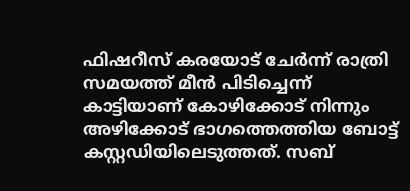ഫിഷറീസ് കരയോട് ചേര്‍ന്ന് രാത്രി സമയത്ത് മീന്‍ പിടിച്ചെന്ന് കാട്ടിയാണ് കോഴിക്കോട് നിന്നും അഴിക്കോട് ഭാഗത്തെത്തിയ ബോട്ട് കസ്റ്റഡിയിലെടുത്തത്. സബ്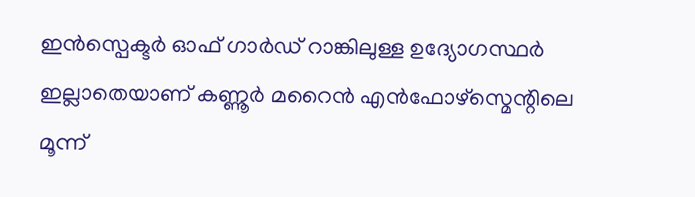ഇന്‍സ്പെക്ടര്‍ ഓഫ് ഗാര്‍ഡ് റാങ്കിലുള്ള ഉദ്യോഗസ്ഥര്‍ ഇല്ലാതെയാണ് കണ്ണൂര്‍ മറൈന്‍ എന്‍ഫോഴ്സ്മെന്റിലെ മൂന്ന്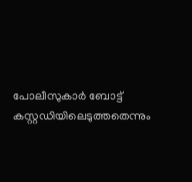പോലീസുകാര്‍ ബോട്ട് കസ്റ്റഡിയിലെടുത്തതെന്നും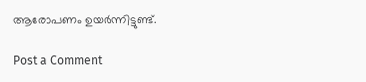ആരോപണം ഉയര്‍ന്നിട്ടുണ്ട്.

Post a Comment